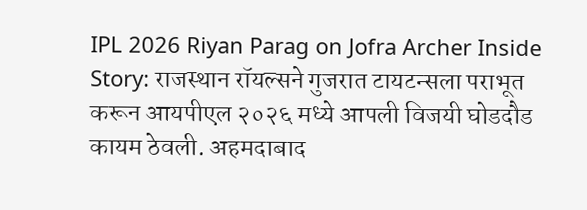IPL 2026 Riyan Parag on Jofra Archer Inside Story: राजस्थान रॉयल्सने गुजरात टायटन्सला पराभूत करून आयपीएल २०२६ मध्ये आपली विजयी घोडदौड कायम ठेवली. अहमदाबाद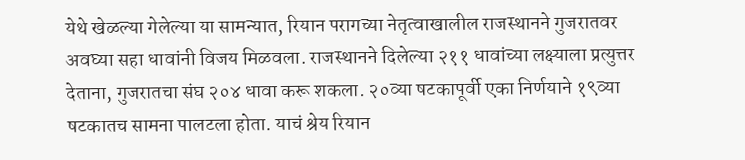येथे खेळल्या गेलेल्या या सामन्यात, रियान परागच्या नेतृत्वाखालील राजस्थानने गुजरातवर अवघ्या सहा धावांनी विजय मिळवला. राजस्थानने दिलेल्या २११ धावांच्या लक्ष्याला प्रत्युत्तर देताना, गुजरातचा संघ २०४ धावा करू शकला. २०व्या षटकापूर्वी एका निर्णयाने १९व्या षटकातच सामना पालटला होता. याचं श्रेय रियान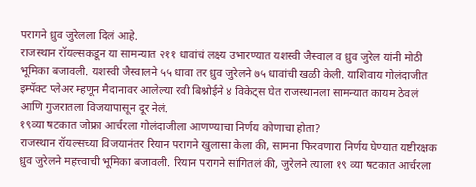परागने ध्रुव जुरेलला दिलं आहे.
राजस्थान रॉयल्सकडून या सामन्यात २११ धावांचं लक्ष्य उभारण्यात यशस्वी जैस्वाल व ध्रुव जुरेल यांनी मोठी भूमिका बजावली. यशस्वी जैस्वालने ५५ धावा तर ध्रुव जुरेलने ७५ धावांची खळी केली. याशिवाय गोलंदाजीत इम्पॅक्ट प्लेअर म्हणून मैदानावर आलेल्या रवी बिश्नोईने ४ विकेट्स घेत राजस्थानला सामन्यात कायम ठेवलं आणि गुजरातला विजयापासून दूर नेलं.
१९व्या षटकात जोफ्रा आर्चरला गोलंदाजीला आणण्याचा निर्णय कोणाचा होता?
राजस्थान रॉयल्सच्या विजयानंतर रियान परागने खुलासा केला की, सामना फिरवणारा निर्णय घेण्यात यष्टीरक्षक ध्रुव जुरेलने महत्त्वाची भूमिका बजावली. रियान परागने सांगितलं की, जुरेलने त्याला १९ व्या षटकात आर्चरला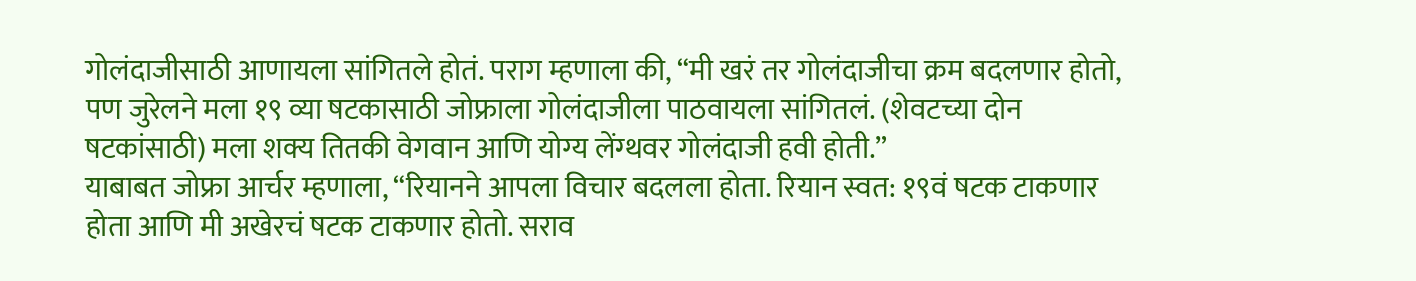गोलंदाजीसाठी आणायला सांगितले होतं. पराग म्हणाला की, “मी खरं तर गोलंदाजीचा क्रम बदलणार होतो, पण जुरेलने मला १९ व्या षटकासाठी जोफ्राला गोलंदाजीला पाठवायला सांगितलं. (शेवटच्या दोन षटकांसाठी) मला शक्य तितकी वेगवान आणि योग्य लेंग्थवर गोलंदाजी हवी होती.”
याबाबत जोफ्रा आर्चर म्हणाला, “रियानने आपला विचार बदलला होता. रियान स्वत: १९वं षटक टाकणार होता आणि मी अखेरचं षटक टाकणार होतो. सराव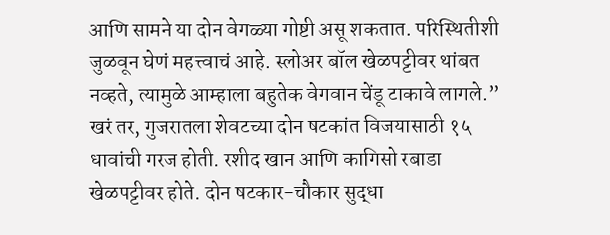आणि सामने या दोन वेगळ्या गोष्टी असू शकतात. परिस्थितीशी जुळवून घेणं महत्त्वाचं आहे. स्लोअर बॉल खेळपट्टीवर थांबत नव्हते, त्यामुळे आम्हाला बहुतेक वेगवान चेंडू टाकावे लागले.”
खरं तर, गुजरातला शेवटच्या दोन षटकांत विजयासाठी १५ धावांची गरज होती. रशीद खान आणि कागिसो रबाडा खेळपट्टीवर होते. दोन षटकार-चौकार सुद्धा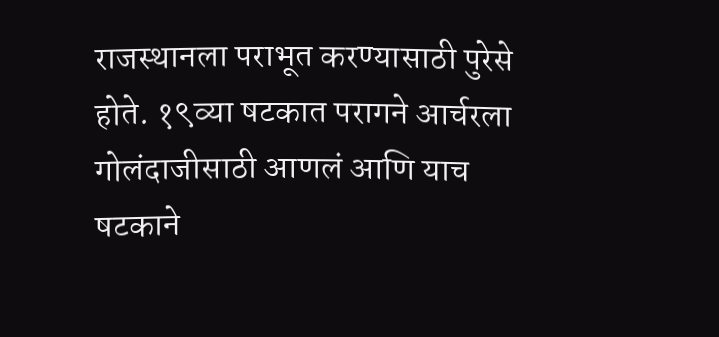राजस्थानला पराभूत करण्यासाठी पुरेसे होते. १९व्या षटकात परागने आर्चरला गोलंदाजीसाठी आणलं आणि याच षटकाने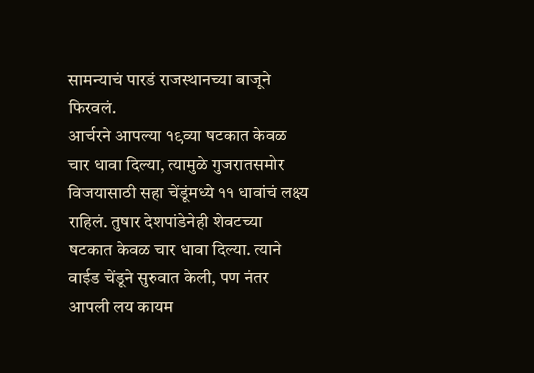सामन्याचं पारडं राजस्थानच्या बाजूने फिरवलं.
आर्चरने आपल्या १९व्या षटकात केवळ चार धावा दिल्या, त्यामुळे गुजरातसमोर विजयासाठी सहा चेंडूंमध्ये ११ धावांचं लक्ष्य राहिलं. तुषार देशपांडेनेही शेवटच्या षटकात केवळ चार धावा दिल्या. त्याने वाईड चेंडूने सुरुवात केली, पण नंतर आपली लय कायम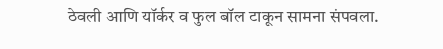ठेवली आणि यॉर्कर व फुल बॉल टाकून सामना संपवला.